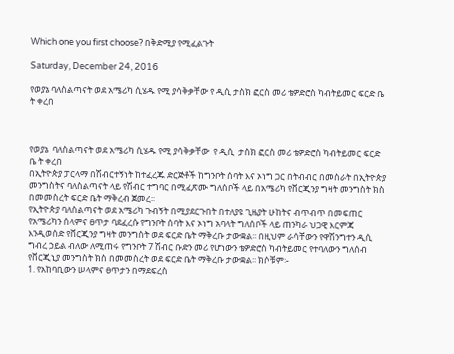Which one you first choose? በቅድሚያ የሚፈልጉት

Saturday, December 24, 2016

የወያኔ ባለስልጣናት ወደ አሜሪካ ሲሄዱ የሚ ያሳቅቃቸው የ ዲሲ ታስክ ፎርስ መሪ ቴዎድሮስ ካብትይመር ፍርድ ቤ ት ቀረበ



የወያኔ  ባለስልጣናት ወደ አሜሪካ ሲሄዱ የሚ ያሳቅቃቸው  የ ዲሲ  ታስክ ፎርስ መሪ ቴዎድሮስ ካብትይመር ፍርድ ቤ ት ቀረበ
በኢትዮጵያ ፓርላማ በሽብርተኝነት ከተፈረጁ ድርጅቶች ከግንቦት ሰባት እና ኦነግ ጋር በትብብር በመስራት በኢትዮጵያ መንግስትና ባለስልጣናት ላይ የሽብር ተግባር በሚፈጽሙ ግለሰቦች ላይ በአሜሪካ የቨርጂንያ ግዛት መንግስት ክስ በመመስረት ፍርድ ቤት ማቅረብ ጀመረ፡፡
የኢትዮጵያ ባለስልጣናት ወደ አሜሪካ ጉብኝት በሚያደርጉበት በተለያዩ ጊዜያት ሁከትና ብጥብጥ በመፍጠር የአሜሪካን ሰላምና ፀጥታ ባደፈረሱ የግንቦት ሰባት እና ኦነግ አባላት ግለሰቦች ላይ ጠንካራ ህጋዊ እርምጃ እንዲወሰድ የቨርጂንያ ግዛት መንግስት ወደ ፍርድ ቤት ማቅረቡ ታውቋል፡፡ በዚህም ራሳቸውን የዋሽንግተን ዲሲ ግብረ ኃይል ብለው ለሚጠሩ የግንቦት 7 ሽብር ቡድን መሪ የሆነውን ቴዎድሮስ ካብትይመር የተባለውን ግለሰብ የቨርጂኒያ መንግስት ክስ በመመስረት ወደ ፍርድ ቤት ማቅረቡ ታውቋል፡፡ ክሶቹም፡-
1. የአከባቢውን ሠላምና ፀጥታን በማደፍረስ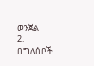ወንጀል
2. በግለሰቦች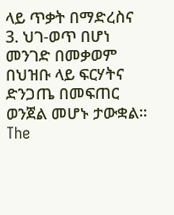ላይ ጥቃት በማድረስና
3. ህገ-ወጥ በሆነ መንገድ በመቃወም በህዝቡ ላይ ፍርሃትና ድንጋጤ በመፍጠር ወንጀል መሆኑ ታውቋል፡፡
The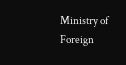Ministry of Foreign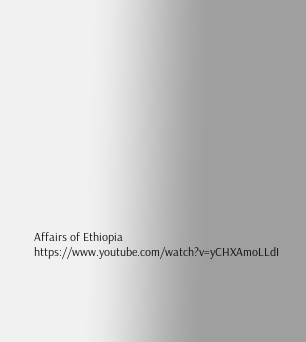Affairs of Ethiopia
https://www.youtube.com/watch?v=yCHXAmoLLdI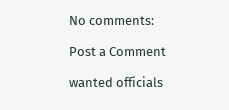No comments:

Post a Comment

wanted officials